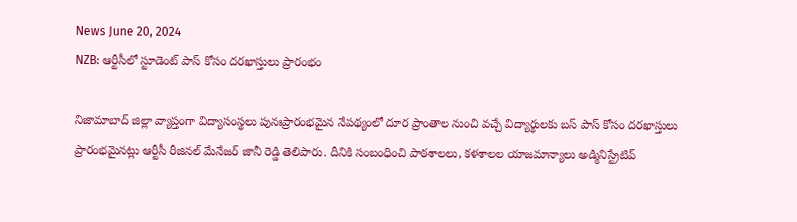News June 20, 2024
NZB: ఆర్టీసీలో స్టూడెంట్ పాస్ కోసం దరఖాస్తులు ప్రారంభం

నిజామాబాద్ జిల్లా వ్యాప్తంగా విద్యాసంస్థలు పునఃప్రారంభమైన నేపథ్యంలో దూర ప్రాంతాల నుంచి వచ్చే విద్యార్థులకు బస్ పాస్ కోసం దరఖాస్తులు ప్రారంభమైనట్లు ఆర్టీసీ రీజినల్ మేనేజర్ జానీ రెడ్డి తెలిపారు. దీనికి సంబంధించి పాఠశాలలు, కళశాలల యాజమాన్యాలు అడ్మినిస్ట్రేటివ్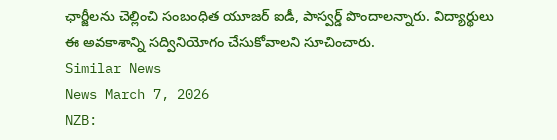ఛార్జీలను చెల్లించి సంబంధిత యూజర్ ఐడీ, పాస్వర్డ్ పొందాలన్నారు. విద్యార్థులు ఈ అవకాశాన్ని సద్వినియోగం చేసుకోవాలని సూచించారు.
Similar News
News March 7, 2026
NZB: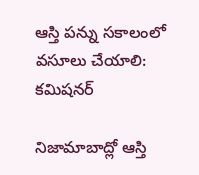ఆస్తి పన్ను సకాలంలో వసూలు చేయాలి: కమిషనర్

నిజామాబాద్లో ఆస్తి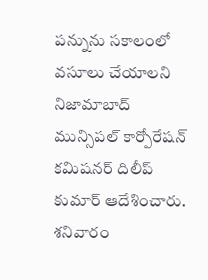పన్నును సకాలంలో వసూలు చేయాలని నిజామాబాద్ మున్సిపల్ కార్పోరేషన్ కమిషనర్ దిలీప్ కుమార్ ఆదేశించారు. శనివారం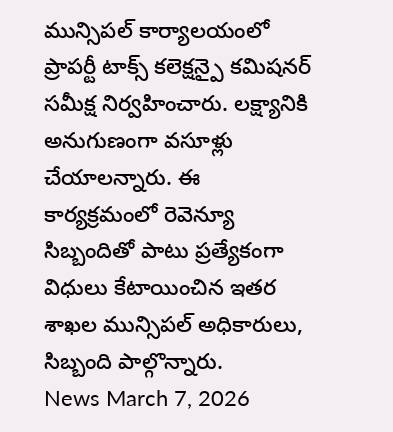మున్సిపల్ కార్యాలయంలో ప్రాపర్టీ టాక్స్ కలెక్షన్పై కమిషనర్ సమీక్ష నిర్వహించారు. లక్ష్యానికి అనుగుణంగా వసూళ్లు చేయాలన్నారు. ఈ కార్యక్రమంలో రెవెన్యూ సిబ్బందితో పాటు ప్రత్యేకంగా విధులు కేటాయించిన ఇతర శాఖల మున్సిపల్ అధికారులు, సిబ్బంది పాల్గొన్నారు.
News March 7, 2026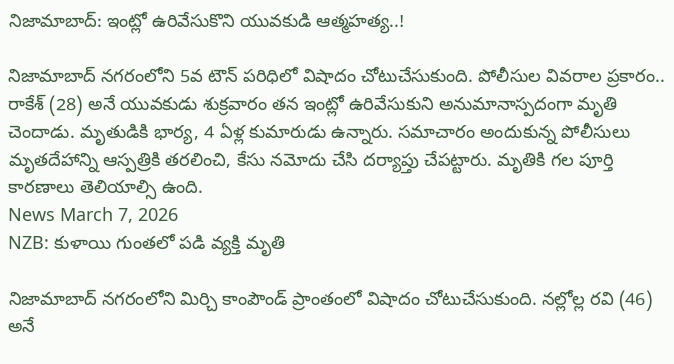నిజామాబాద్: ఇంట్లో ఉరివేసుకొని యువకుడి ఆత్మహత్య..!

నిజామాబాద్ నగరంలోని 5వ టౌన్ పరిధిలో విషాదం చోటుచేసుకుంది. పోలీసుల వివరాల ప్రకారం.. రాకేశ్ (28) అనే యువకుడు శుక్రవారం తన ఇంట్లో ఉరివేసుకుని అనుమానాస్పదంగా మృతి చెందాడు. మృతుడికి భార్య, 4 ఏళ్ల కుమారుడు ఉన్నారు. సమాచారం అందుకున్న పోలీసులు మృతదేహాన్ని ఆస్పత్రికి తరలించి, కేసు నమోదు చేసి దర్యాప్తు చేపట్టారు. మృతికి గల పూర్తి కారణాలు తెలియాల్సి ఉంది.
News March 7, 2026
NZB: కుళాయి గుంతలో పడి వ్యక్తి మృతి

నిజామాబాద్ నగరంలోని మిర్చి కాంపౌండ్ ప్రాంతంలో విషాదం చోటుచేసుకుంది. నల్లోల్ల రవి (46) అనే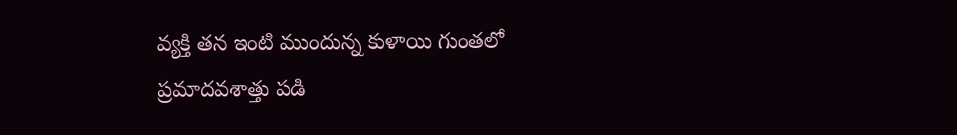వ్యక్తి తన ఇంటి ముందున్న కుళాయి గుంతలో ప్రమాదవశాత్తు పడి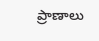ప్రాణాలు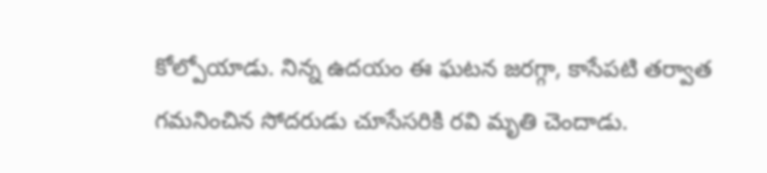కోల్పోయాడు. నిన్న ఉదయం ఈ ఘటన జరగ్గా, కాసేపటి తర్వాత గమనించిన సోదరుడు చూసేసరికి రవి మృతి చెందాడు.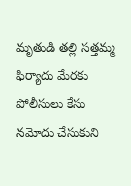మృతుడి తల్లి సత్తమ్మ ఫిర్యాదు మేరకు పోలీసులు కేసు నమోదు చేసుకుని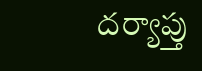దర్యాప్తు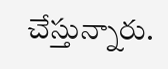చేస్తున్నారు.